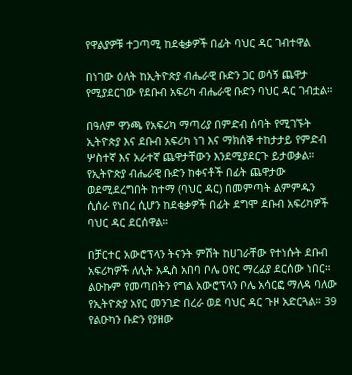የዋልያዎቹ ተጋጣሚ ከደቂቃዎች በፊት ባህር ዳር ገብተዋል

በነገው ዕለት ከኢትዮጵያ ብሔራዊ ቡድን ጋር ወሳኝ ጨዋታ የሚያደርገው የደቡብ አፍሪካ ብሔራዊ ቡድን ባህር ዳር ገብቷል።

በዓለም ዋንጫ የአፍሪካ ማጣሪያ በምድብ ሰባት የሚገኙት ኢትዮጵያ እና ደቡብ አፍሪካ ነገ እና ማክሰኞ ተከታታይ የምድብ ሦስተኛ እና አራተኛ ጨዋታቸውን እንደሚያደርጉ ይታወቃል። የኢትዮጵያ ብሔራዊ ቡድን ከቀናቶች በፊት ጨዋታው ወደሚደረግበት ከተማ (ባህር ዳር) በመምጣት ልምምዱን ሲሰራ የነበረ ሲሆን ከደቂቃዎች በፊት ደግሞ ደቡብ አፍሪካዎች ባህር ዳር ደርሰዋል።

በቻርተር አውሮፕላን ትናንት ምሽት ከሀገራቸው የተነሱት ደቡብ አፍሪካዎች ለሊት አዲስ አበባ ቦሌ ዐየር ማረፊያ ደርሰው ነበር። ልዑኩም የመጣበትን የግል አውሮፕላን ቦሌ አሳርፎ ማለዳ ባለው የኢትዮጵያ አየር መንገድ በረራ ወደ ባህር ዳር ጉዞ አድርጓል። 39 የልዑካን ቡድን የያዘው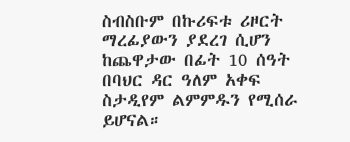ስብስቡም በኩሪፍቱ ሪዞርት ማረፊያውን ያደረገ ሲሆን ከጨዋታው በፊት 10 ሰዓት በባህር ዳር ዓለም አቀፍ ስታዲየም ልምምዱን የሚሰራ ይሆናል።